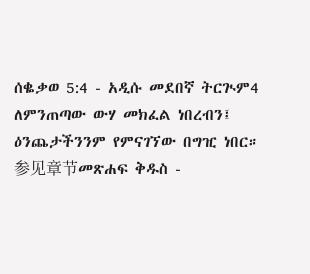ሰቈቃወ 5:4 - አዲሱ መደበኛ ትርጒም4 ለምንጠጣው ውሃ መክፈል ነበረብን፤ ዕንጨታችንንም የምናገኘው በግዢ ነበር። 参见章节መጽሐፍ ቅዱስ -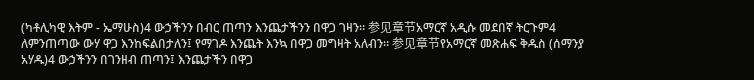(ካቶሊካዊ እትም - ኤማሁስ)4 ውኃችንን በብር ጠጣን እንጨታችንን በዋጋ ገዛን። 参见章节አማርኛ አዲሱ መደበኛ ትርጉም4 ለምንጠጣው ውሃ ዋጋ እንከፍልበታለን፤ የማገዶ እንጨት እንኳ በዋጋ መግዛት አለብን። 参见章节የአማርኛ መጽሐፍ ቅዱስ (ሰማንያ አሃዱ)4 ውኃችንን በገንዘብ ጠጣን፤ እንጨታችን በዋጋ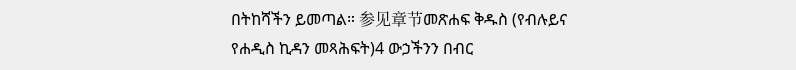በትከሻችን ይመጣል። 参见章节መጽሐፍ ቅዱስ (የብሉይና የሐዲስ ኪዳን መጻሕፍት)4 ውኃችንን በብር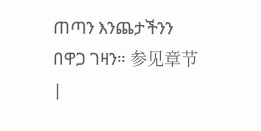ጠጣን እንጨታችንን በዋጋ ገዛን። 参见章节 |